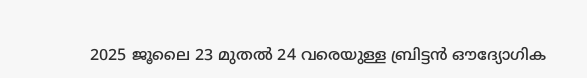2025 ജൂലൈ 23 മുതല്‍ 24 വരെയുള്ള ബ്രിട്ടന്‍ ഔദ്യോഗിക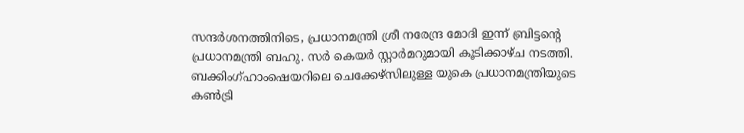സന്ദര്‍ശനത്തിനിടെ, പ്രധാനമന്ത്രി ശ്രീ നരേന്ദ്ര മോദി ഇന്ന് ബ്രിട്ടന്റെ പ്രധാനമന്ത്രി ബഹു. സര്‍ കെയര്‍ സ്റ്റാര്‍മറുമായി കൂടിക്കാഴ്ച നടത്തി. ബക്കിംഗ്ഹാംഷെയറിലെ ചെക്കേഴ്സിലുള്ള യുകെ പ്രധാനമന്ത്രിയുടെ കണ്‍ട്രി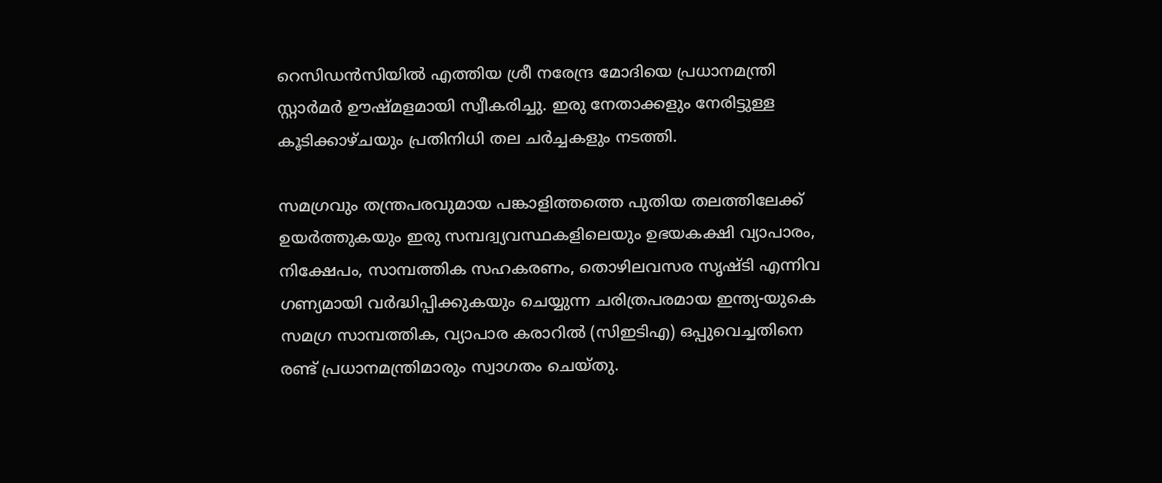റെസിഡന്‍സിയില്‍ എത്തിയ ശ്രീ നരേന്ദ്ര മോദിയെ പ്രധാനമന്ത്രി സ്റ്റാര്‍മര്‍ ഊഷ്മളമായി സ്വീകരിച്ചു. ഇരു നേതാക്കളും നേരിട്ടുള്ള കൂടിക്കാഴ്ചയും പ്രതിനിധി തല ചര്‍ച്ചകളും നടത്തി.

സമഗ്രവും തന്ത്രപരവുമായ പങ്കാളിത്തത്തെ പുതിയ തലത്തിലേക്ക് ഉയര്‍ത്തുകയും ഇരു സമ്പദ്വ്യവസ്ഥകളിലെയും ഉഭയകക്ഷി വ്യാപാരം, നിക്ഷേപം, സാമ്പത്തിക സഹകരണം, തൊഴിലവസര സൃഷ്ടി എന്നിവ ഗണ്യമായി വര്‍ദ്ധിപ്പിക്കുകയും ചെയ്യുന്ന ചരിത്രപരമായ ഇന്ത്യ-യുകെ സമഗ്ര സാമ്പത്തിക, വ്യാപാര കരാറില്‍ (സിഇടിഎ) ഒപ്പുവെച്ചതിനെ രണ്ട് പ്രധാനമന്ത്രിമാരും സ്വാഗതം ചെയ്തു.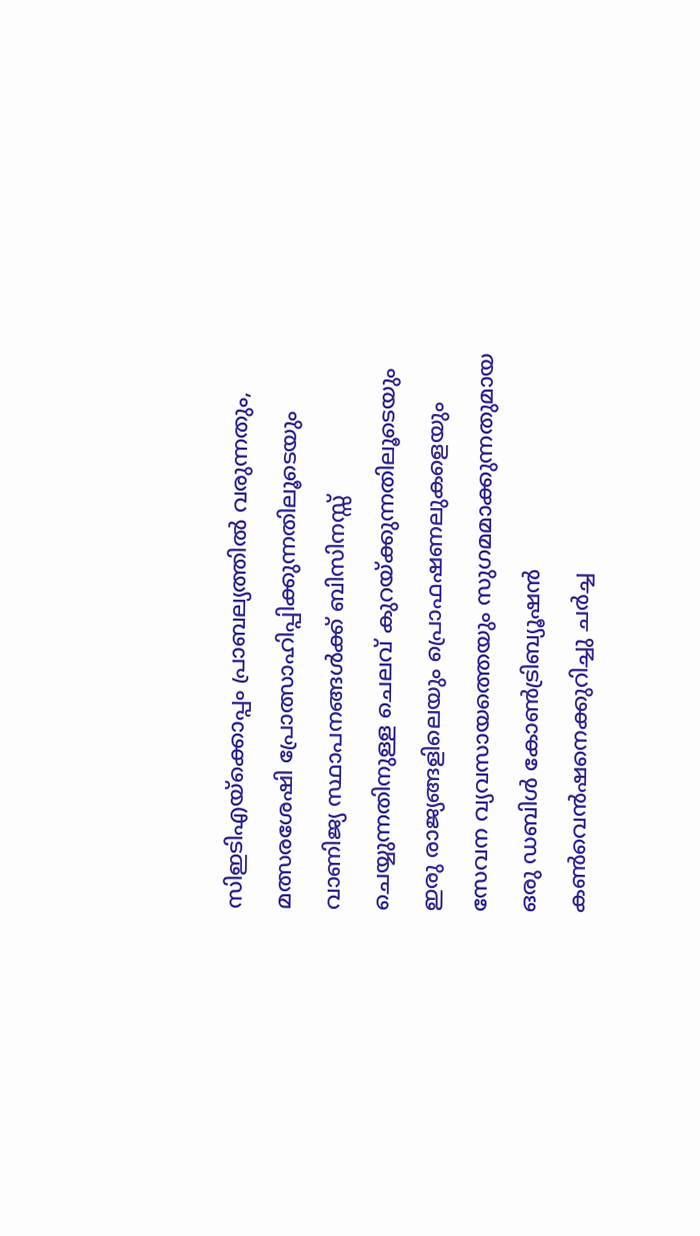സിഇടിഎയ്ക്കൊപ്പം പ്രാബല്യത്തില്‍ വരുന്നതും, മത്സരശേഷി പ്രോത്സാഹിപ്പിക്കുന്നതിലൂടെയും വാണിജ്യ സ്ഥാപനങ്ങള്‍ക്ക് ബിസിനസ്സ് ചെയ്യുന്നതിനുള്ള ചെലവ് കുറയ്ക്കുന്നതിലൂടെയും ഇരു രാജ്യങ്ങളിലെയും പ്രൊഫഷണലുകളെയും സേവന വ്യവസായത്തെയും സുഗമമാക്കുന്നതുമായ ഒരു ഡബിള്‍ കോണ്‍ട്രിബ്യൂഷന്‍ കണ്‍വെന്‍ഷനെക്കുറിച്ചു ചര്‍ച്ച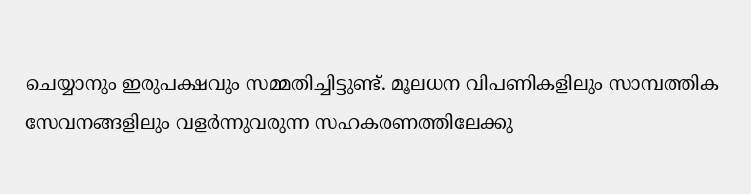ചെയ്യാനും ഇരുപക്ഷവും സമ്മതിച്ചിട്ടുണ്ട്. മൂലധന വിപണികളിലും സാമ്പത്തിക സേവനങ്ങളിലും വളര്‍ന്നുവരുന്ന സഹകരണത്തിലേക്കു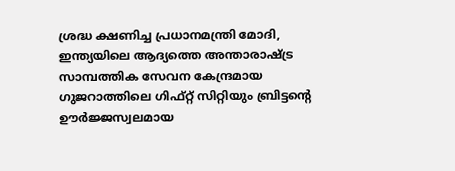ശ്രദ്ധ ക്ഷണിച്ച പ്രധാനമന്ത്രി മോദി, ഇന്ത്യയിലെ ആദ്യത്തെ അന്താരാഷ്ട്ര സാമ്പത്തിക സേവന കേന്ദ്രമായ ഗുജറാത്തിലെ ഗിഫ്റ്റ് സിറ്റിയും ബ്രിട്ടന്റെ ഊര്‍ജ്ജസ്വലമായ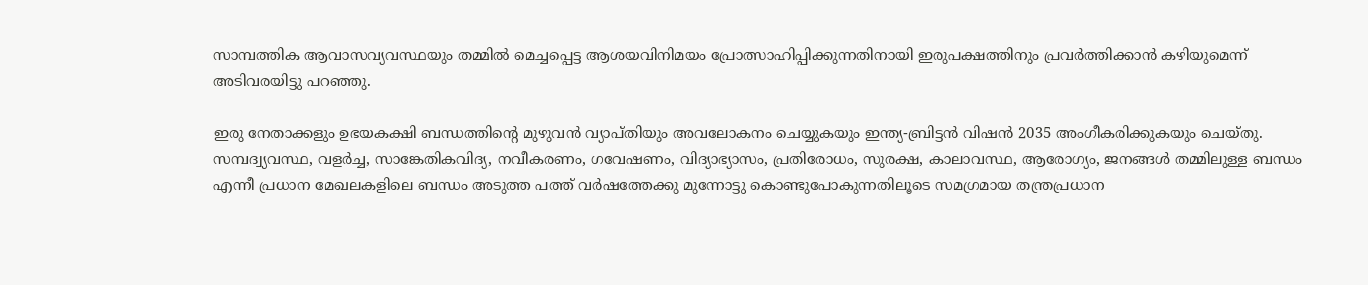സാമ്പത്തിക ആവാസവ്യവസ്ഥയും തമ്മില്‍ മെച്ചപ്പെട്ട ആശയവിനിമയം പ്രോത്സാഹിപ്പിക്കുന്നതിനായി ഇരുപക്ഷത്തിനും പ്രവര്‍ത്തിക്കാന്‍ കഴിയുമെന്ന് അടിവരയിട്ടു പറഞ്ഞു.

ഇരു നേതാക്കളും ഉഭയകക്ഷി ബന്ധത്തിന്റെ മുഴുവന്‍ വ്യാപ്തിയും അവലോകനം ചെയ്യുകയും ഇന്ത്യ-ബ്രിട്ടന്‍ വിഷന്‍ 2035 അംഗീകരിക്കുകയും ചെയ്തു. സമ്പദ്വ്യവസ്ഥ, വളര്‍ച്ച, സാങ്കേതികവിദ്യ, നവീകരണം, ഗവേഷണം, വിദ്യാഭ്യാസം, പ്രതിരോധം, സുരക്ഷ, കാലാവസ്ഥ, ആരോഗ്യം, ജനങ്ങള്‍ തമ്മിലുള്ള ബന്ധം എന്നീ പ്രധാന മേഖലകളിലെ ബന്ധം അടുത്ത പത്ത് വര്‍ഷത്തേക്കു മുന്നോട്ടു കൊണ്ടുപോകുന്നതിലൂടെ സമഗ്രമായ തന്ത്രപ്രധാന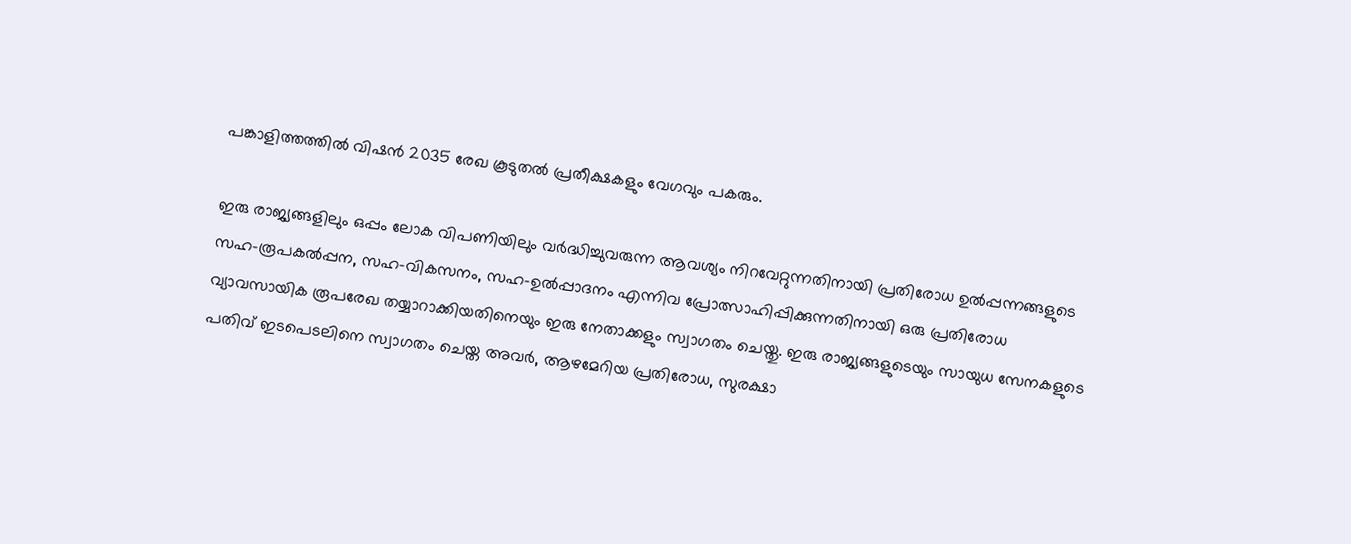പങ്കാളിത്തത്തില്‍ വിഷന്‍ 2035 രേഖ കൂടുതല്‍ പ്രതീക്ഷകളും വേഗവും പകരും.

ഇരു രാജ്യങ്ങളിലും ഒപ്പം ലോക വിപണിയിലും വര്‍ദ്ധിച്ചുവരുന്ന ആവശ്യം നിറവേറ്റുന്നതിനായി പ്രതിരോധ ഉല്‍പ്പന്നങ്ങളുടെ സഹ-രൂപകല്‍പ്പന, സഹ-വികസനം, സഹ-ഉല്‍പ്പാദനം എന്നിവ പ്രോത്സാഹിപ്പിക്കുന്നതിനായി ഒരു പ്രതിരോധ വ്യാവസായിക രൂപരേഖ തയ്യാറാക്കിയതിനെയും ഇരു നേതാക്കളും സ്വാഗതം ചെയ്തു. ഇരു രാജ്യങ്ങളുടെയും സായുധ സേനകളുടെ പതിവ് ഇടപെടലിനെ സ്വാഗതം ചെയ്ത അവര്‍, ആഴമേറിയ പ്രതിരോധ, സുരക്ഷാ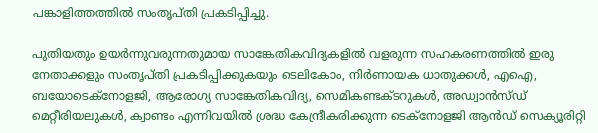പങ്കാളിത്തത്തില്‍ സംതൃപ്തി പ്രകടിപ്പിച്ചു.

പുതിയതും ഉയര്‍ന്നുവരുന്നതുമായ സാങ്കേതികവിദ്യകളില്‍ വളരുന്ന സഹകരണത്തില്‍ ഇരു നേതാക്കളും സംതൃപ്തി പ്രകടിപ്പിക്കുകയും ടെലികോം, നിര്‍ണായക ധാതുക്കള്‍, എഐ, ബയോടെക്‌നോളജി, ആരോഗ്യ സാങ്കേതികവിദ്യ, സെമികണ്ടക്ടറുകള്‍, അഡ്വാന്‍സ്ഡ് മെറ്റീരിയലുകള്‍, ക്വാണ്ടം എന്നിവയില്‍ ശ്രദ്ധ കേന്ദ്രീകരിക്കുന്ന ടെക്‌നോളജി ആന്‍ഡ് സെക്യൂരിറ്റി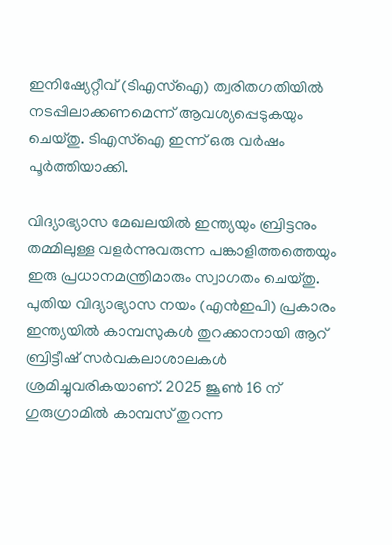ഇനിഷ്യേറ്റീവ് (ടിഎസ്‌ഐ) ത്വരിതഗതിയില്‍ നടപ്പിലാക്കണമെന്ന് ആവശ്യപ്പെടുകയും ചെയ്തു. ടിഎസ്‌ഐ ഇന്ന് ഒരു വര്‍ഷം പൂര്‍ത്തിയാക്കി.

വിദ്യാഭ്യാസ മേഖലയില്‍ ഇന്ത്യയും ബ്രിട്ടനും തമ്മിലുള്ള വളര്‍ന്നുവരുന്ന പങ്കാളിത്തത്തെയും ഇരു പ്രധാനമന്ത്രിമാരും സ്വാഗതം ചെയ്തു. പുതിയ വിദ്യാഭ്യാസ നയം (എന്‍ഇപി) പ്രകാരം ഇന്ത്യയില്‍ കാമ്പസുകള്‍ തുറക്കാനായി ആറ് ബ്രിട്ടീഷ് സര്‍വകലാശാലകള്‍ ശ്രമിച്ചുവരികയാണ്. 2025 ജൂണ്‍ 16 ന് ഗുരുഗ്രാമില്‍ കാമ്പസ് തുറന്ന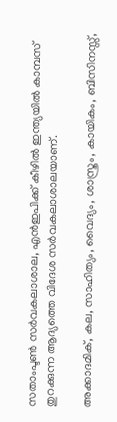സതാംപ്ടണ്‍ സര്‍വകലാശാല, എന്‍ഇപിക്ക് കീഴില്‍ ഇന്ത്യയില്‍ കാമ്പസ് തുറക്കുന്ന ആദ്യത്തെ വിദേശ സര്‍വകലാശാലയാണ്.

അക്കാദമിക്, കല, സാഹിത്യം, വൈദ്യം, ശാസ്ത്രം, കായികം, ബിസിനസ്സ്,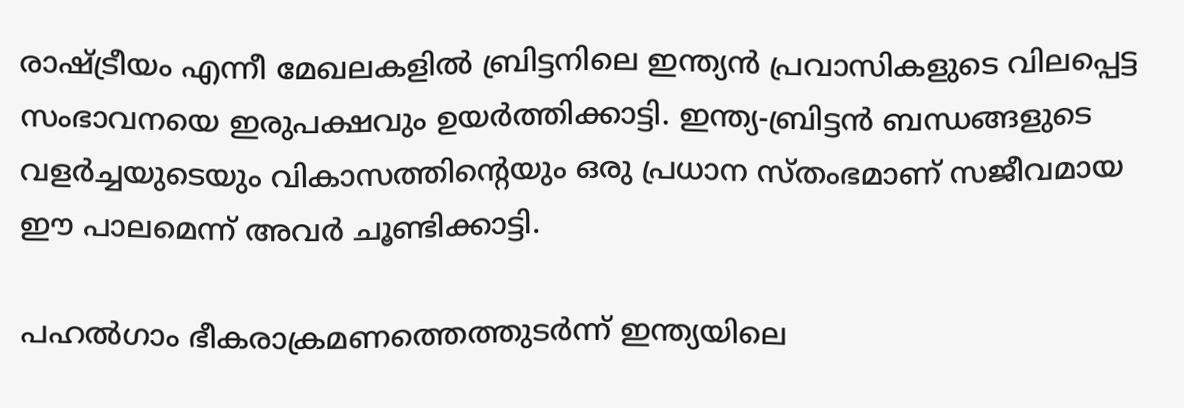രാഷ്ട്രീയം എന്നീ മേഖലകളില്‍ ബ്രിട്ടനിലെ ഇന്ത്യന്‍ പ്രവാസികളുടെ വിലപ്പെട്ട സംഭാവനയെ ഇരുപക്ഷവും ഉയര്‍ത്തിക്കാട്ടി. ഇന്ത്യ-ബ്രിട്ടന്‍ ബന്ധങ്ങളുടെ വളര്‍ച്ചയുടെയും വികാസത്തിന്റെയും ഒരു പ്രധാന സ്തംഭമാണ് സജീവമായ ഈ പാലമെന്ന് അവര്‍ ചൂണ്ടിക്കാട്ടി.

പഹല്‍ഗാം ഭീകരാക്രമണത്തെത്തുടര്‍ന്ന് ഇന്ത്യയിലെ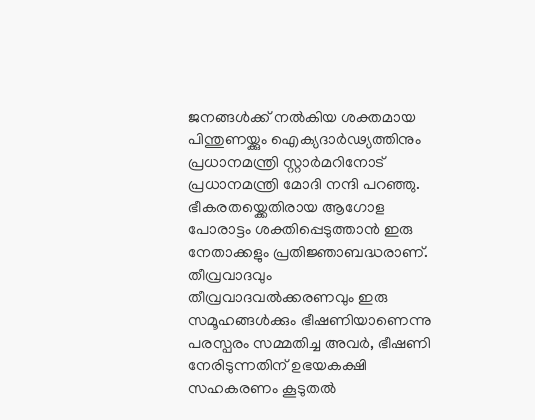ജനങ്ങള്‍ക്ക് നല്‍കിയ ശക്തമായ പിന്തുണയ്ക്കും ഐക്യദാര്‍ഢ്യത്തിനും പ്രധാനമന്ത്രി സ്റ്റാര്‍മറിനോട്  പ്രധാനമന്ത്രി മോദി നന്ദി പറഞ്ഞു. ഭീകരതയ്ക്കെതിരായ ആഗോള പോരാട്ടം ശക്തിപ്പെടുത്താന്‍ ഇരു നേതാക്കളും പ്രതിജ്ഞാബദ്ധരാണ്. തീവ്രവാദവും തീവ്രവാദവല്‍ക്കരണവും ഇരു സമൂഹങ്ങള്‍ക്കും ഭീഷണിയാണെന്നു പരസ്പരം സമ്മതിച്ച അവര്‍, ഭീഷണി നേരിടുന്നതിന് ഉഭയകക്ഷി സഹകരണം കൂടുതല്‍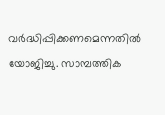വര്‍ദ്ധിപ്പിക്കണമെന്നതില്‍ യോജിച്ചു. സാമ്പത്തിക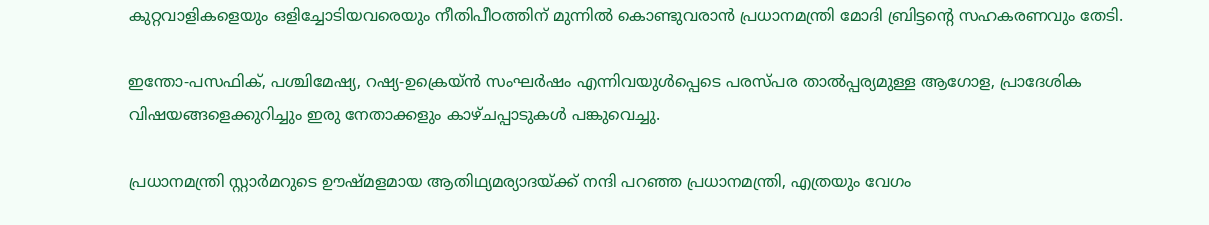കുറ്റവാളികളെയും ഒളിച്ചോടിയവരെയും നീതിപീഠത്തിന് മുന്നില്‍ കൊണ്ടുവരാന്‍ പ്രധാനമന്ത്രി മോദി ബ്രിട്ടന്റെ സഹകരണവും തേടി.

ഇന്തോ-പസഫിക്, പശ്ചിമേഷ്യ, റഷ്യ-ഉക്രെയ്ന്‍ സംഘര്‍ഷം എന്നിവയുള്‍പ്പെടെ പരസ്പര താല്‍പ്പര്യമുള്ള ആഗോള, പ്രാദേശിക വിഷയങ്ങളെക്കുറിച്ചും ഇരു നേതാക്കളും കാഴ്ചപ്പാടുകള്‍ പങ്കുവെച്ചു.

പ്രധാനമന്ത്രി സ്റ്റാര്‍മറുടെ ഊഷ്മളമായ ആതിഥ്യമര്യാദയ്ക്ക് നന്ദി പറഞ്ഞ പ്രധാനമന്ത്രി, എത്രയും വേഗം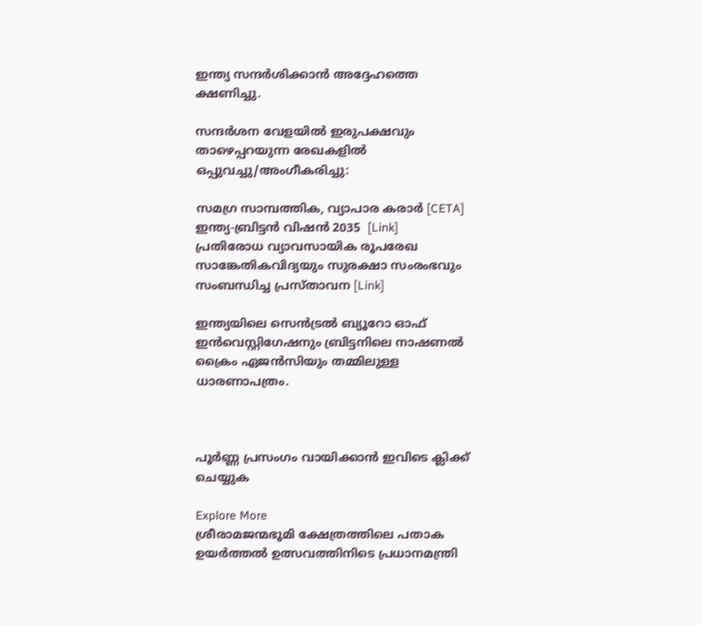ഇന്ത്യ സന്ദര്‍ശിക്കാന്‍ അദ്ദേഹത്തെ ക്ഷണിച്ചു.

സന്ദര്‍ശന വേളയില്‍ ഇരുപക്ഷവും താഴെപ്പറയുന്ന രേഖകളില്‍ ഒപ്പുവച്ചു/അംഗീകരിച്ചു:

സമഗ്ര സാമ്പത്തിക, വ്യാപാര കരാര്‍ [CETA]
ഇന്ത്യ-ബ്രിട്ടന്‍ വിഷന്‍ 2035  [Link]
പ്രതിരോധ വ്യാവസായിക രൂപരേഖ
സാങ്കേതികവിദ്യയും സുരക്ഷാ സംരംഭവും സംബന്ധിച്ച പ്രസ്താവന [Link]

ഇന്ത്യയിലെ സെന്‍ട്രല്‍ ബ്യൂറോ ഓഫ് ഇന്‍വെസ്റ്റിഗേഷനും ബ്രിട്ടനിലെ നാഷണല്‍ ക്രൈം ഏജന്‍സിയും തമ്മിലുള്ള ധാരണാപത്രം.



പൂർണ്ണ പ്രസംഗം വായിക്കാൻ ഇവിടെ ക്ലിക്ക് ചെയ്യുക

Explore More
ശ്രീരാമജന്മഭൂമി ക്ഷേത്രത്തിലെ പതാക ഉയർത്തൽ ഉത്സവത്തിനിടെ പ്രധാനമന്ത്രി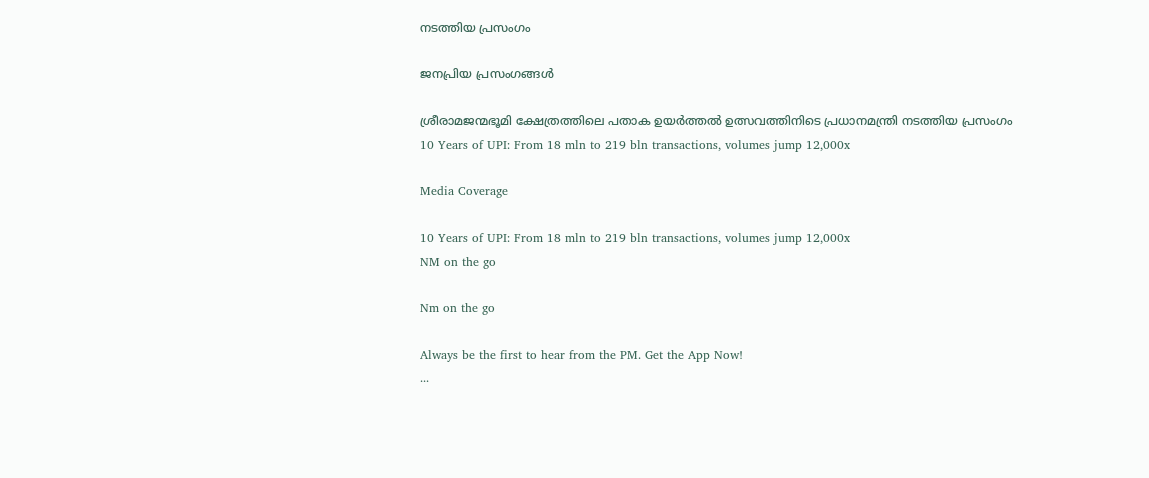നടത്തിയ പ്രസംഗം

ജനപ്രിയ പ്രസംഗങ്ങൾ

ശ്രീരാമജന്മഭൂമി ക്ഷേത്രത്തിലെ പതാക ഉയർത്തൽ ഉത്സവത്തിനിടെ പ്രധാനമന്ത്രി നടത്തിയ പ്രസംഗം
10 Years of UPI: From 18 mln to 219 bln transactions, volumes jump 12,000x

Media Coverage

10 Years of UPI: From 18 mln to 219 bln transactions, volumes jump 12,000x
NM on the go

Nm on the go

Always be the first to hear from the PM. Get the App Now!
...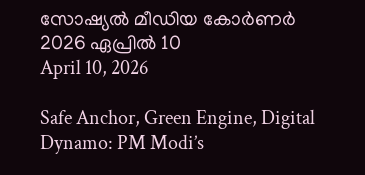സോഷ്യൽ മീഡിയ കോർണർ 2026 ഏപ്രിൽ 10
April 10, 2026

Safe Anchor, Green Engine, Digital Dynamo: PM Modi’s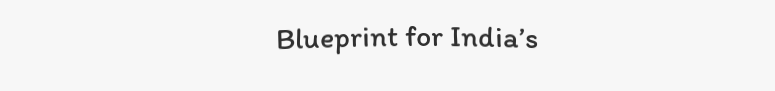Blueprint for India’s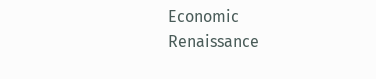Economic Renaissance